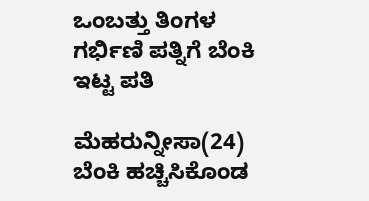ಒಂಬತ್ತು ತಿಂಗಳ ಗರ್ಭಿಣಿ ಪತ್ನಿಗೆ ಬೆಂಕಿ ಇಟ್ಟ ಪತಿ

ಮೆಹರುನ್ನೀಸಾ(24) ಬೆಂಕಿ ಹಚ್ಚಿಸಿಕೊಂಡ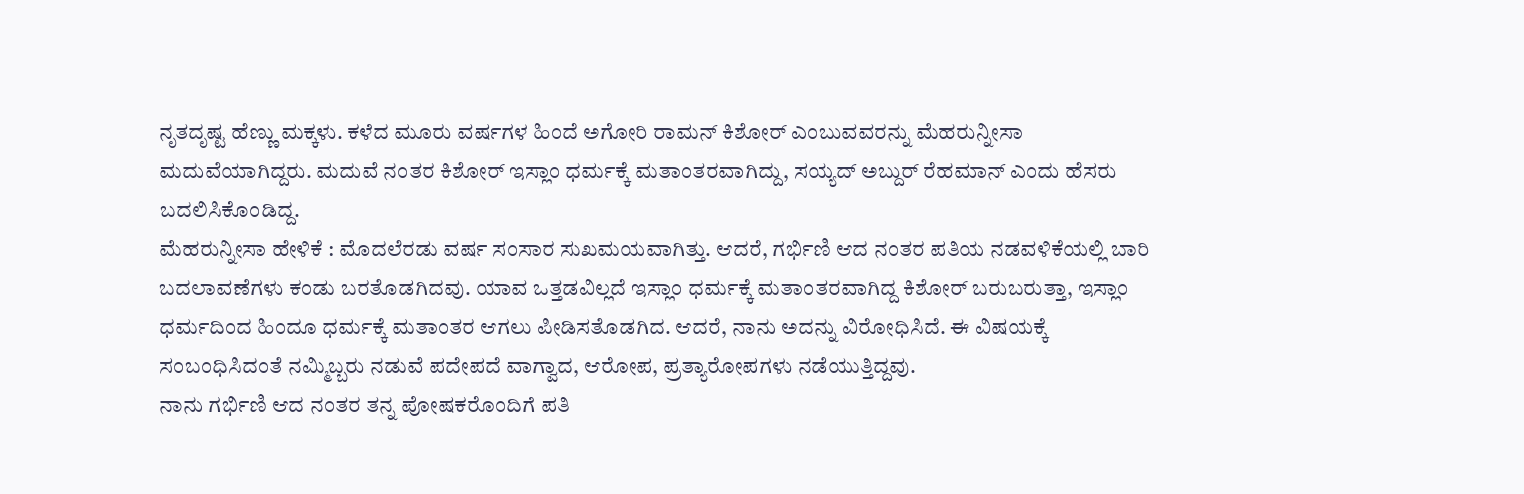ನೃತದೃಷ್ಟ ಹೆಣ್ಣು ಮಕ್ಕಳು. ಕಳೆದ ಮೂರು ವರ್ಷಗಳ ಹಿಂದೆ ಅಗೋರಿ ರಾಮನ್ ಕಿಶೋರ್ ಎಂಬುವವರನ್ನು ಮೆಹರುನ್ನೀಸಾ ಮದುವೆಯಾಗಿದ್ದರು. ಮದುವೆ ನಂತರ ಕಿಶೋರ್ ಇಸ್ಲಾಂ ಧರ್ಮಕ್ಕೆ ಮತಾಂತರವಾಗಿದ್ದು, ಸಯ್ಯದ್ ಅಬ್ದುರ್ ರೆಹಮಾನ್ ಎಂದು ಹೆಸರು ಬದಲಿಸಿಕೊಂಡಿದ್ದ.
ಮೆಹರುನ್ನೀಸಾ ಹೇಳಿಕೆ : ಮೊದಲೆರಡು ವರ್ಷ ಸಂಸಾರ ಸುಖಮಯವಾಗಿತ್ತು. ಆದರೆ, ಗರ್ಭಿಣಿ ಆದ ನಂತರ ಪತಿಯ ನಡವಳಿಕೆಯಲ್ಲಿ ಬಾರಿ ಬದಲಾವಣೆಗಳು ಕಂಡು ಬರತೊಡಗಿದವು. ಯಾವ ಒತ್ತಡವಿಲ್ಲದೆ ಇಸ್ಲಾಂ ಧರ್ಮಕ್ಕೆ ಮತಾಂತರವಾಗಿದ್ದ ಕಿಶೋರ್ ಬರುಬರುತ್ತಾ, ಇಸ್ಲಾಂ ಧರ್ಮದಿಂದ ಹಿಂದೂ ಧರ್ಮಕ್ಕೆ ಮತಾಂತರ ಆಗಲು ಪೀಡಿಸತೊಡಗಿದ. ಆದರೆ, ನಾನು ಅದನ್ನು ವಿರೋಧಿಸಿದೆ. ಈ ವಿಷಯಕ್ಕೆ ಸಂಬಂಧಿಸಿದಂತೆ ನಮ್ಮಿಬ್ಬರು ನಡುವೆ ಪದೇಪದೆ ವಾಗ್ವಾದ, ಆರೋಪ, ಪ್ರತ್ಯಾರೋಪಗಳು ನಡೆಯುತ್ತಿದ್ದವು.
ನಾನು ಗರ್ಭಿಣಿ ಆದ ನಂತರ ತನ್ನ ಪೋಷಕರೊಂದಿಗೆ ಪತಿ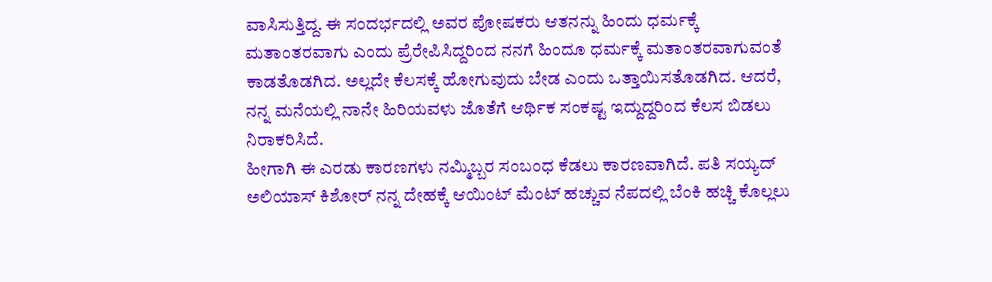ವಾಸಿಸುತ್ತಿದ್ದ. ಈ ಸಂದರ್ಭದಲ್ಲಿ ಅವರ ಪೋಷಕರು ಆತನನ್ನು ಹಿಂದು ಧರ್ಮಕ್ಕೆ ಮತಾಂತರವಾಗು ಎಂದು ಪ್ರೆರೇಪಿಸಿದ್ದರಿಂದ ನನಗೆ ಹಿಂದೂ ಧರ್ಮಕ್ಕೆ ಮತಾಂತರವಾಗುವಂತೆ ಕಾಡತೊಡಗಿದ. ಅಲ್ಲದೇ ಕೆಲಸಕ್ಕೆ ಹೋಗುವುದು ಬೇಡ ಎಂದು ಒತ್ತಾಯಿಸತೊಡಗಿದ. ಆದರೆ, ನನ್ನ ಮನೆಯಲ್ಲಿ ನಾನೇ ಹಿರಿಯವಳು ಜೊತೆಗೆ ಆರ್ಥಿಕ ಸಂಕಷ್ಟ ಇದ್ದುದ್ದರಿಂದ ಕೆಲಸ ಬಿಡಲು ನಿರಾಕರಿಸಿದೆ.
ಹೀಗಾಗಿ ಈ ಎರಡು ಕಾರಣಗಳು ನಮ್ಮಿಬ್ಬರ ಸಂಬಂಧ ಕೆಡಲು ಕಾರಣವಾಗಿದೆ. ಪತಿ ಸಯ್ಯದ್ ಅಲಿಯಾಸ್ ಕಿಶೋರ್ ನನ್ನ ದೇಹಕ್ಕೆ ಆಯಿಂಟ್ ಮೆಂಟ್ ಹಚ್ಚುವ ನೆಪದಲ್ಲಿ ಬೆಂಕಿ ಹಚ್ಚಿ ಕೊಲ್ಲಲು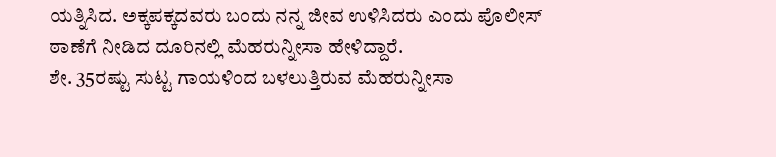ಯತ್ನಿಸಿದ. ಅಕ್ಕಪಕ್ಕದವರು ಬಂದು ನನ್ನ ಜೀವ ಉಳಿಸಿದರು ಎಂದು ಪೊಲೀಸ್ ಠಾಣೆಗೆ ನೀಡಿದ ದೂರಿನಲ್ಲಿ ಮೆಹರುನ್ನೀಸಾ ಹೇಳಿದ್ದಾರೆ.
ಶೇ. 35ರಷ್ಟು ಸುಟ್ಟ ಗಾಯಳಿಂದ ಬಳಲುತ್ತಿರುವ ಮೆಹರುನ್ನೀಸಾ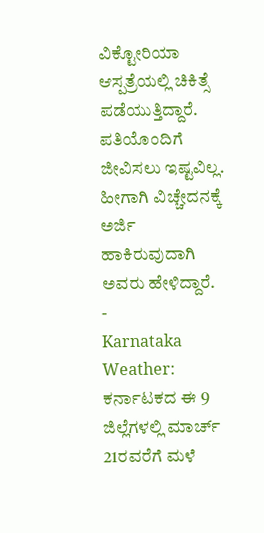ವಿಕ್ಟೋರಿಯಾ ಆಸ್ಪತ್ರೆಯಲ್ಲಿ ಚಿಕಿತ್ಸೆ ಪಡೆಯುತ್ತಿದ್ದಾರೆ. ಪತಿಯೊಂದಿಗೆ ಜೀವಿಸಲು ಇಷ್ಟವಿಲ್ಲ. ಹೀಗಾಗಿ ವಿಚ್ಚೇದನಕ್ಕೆ ಅರ್ಜಿ ಹಾಕಿರುವುದಾಗಿ ಅವರು ಹೇಳಿದ್ದಾರೆ.
-
Karnataka Weather: ಕರ್ನಾಟಕದ ಈ 9 ಜಿಲ್ಲೆಗಳಲ್ಲಿ ಮಾರ್ಚ್ 21ರವರೆಗೆ ಮಳೆ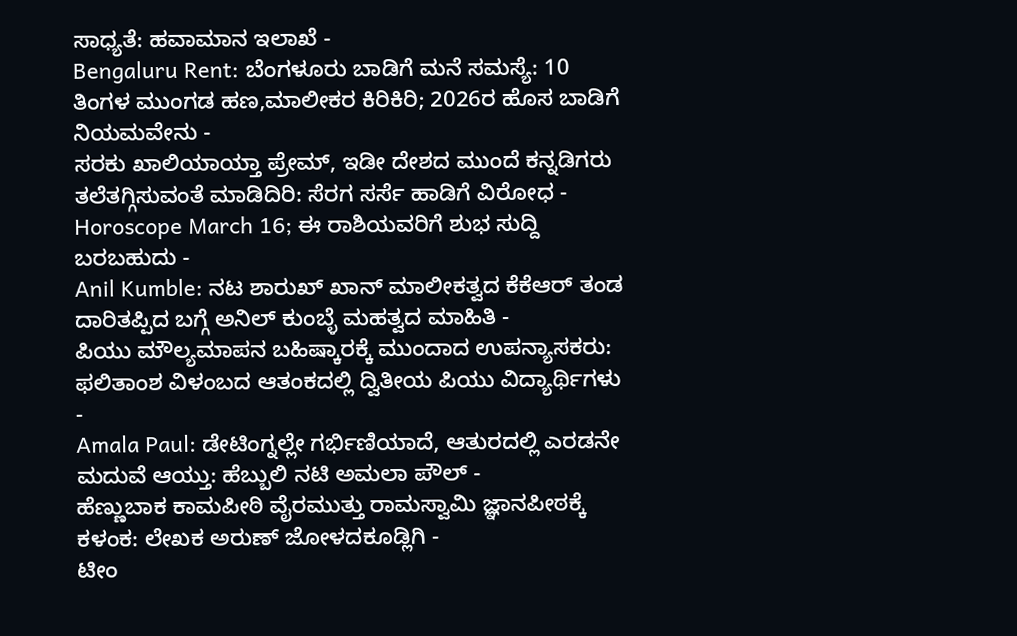ಸಾಧ್ಯತೆ: ಹವಾಮಾನ ಇಲಾಖೆ -
Bengaluru Rent: ಬೆಂಗಳೂರು ಬಾಡಿಗೆ ಮನೆ ಸಮಸ್ಯೆ: 10 ತಿಂಗಳ ಮುಂಗಡ ಹಣ,ಮಾಲೀಕರ ಕಿರಿಕಿರಿ; 2026ರ ಹೊಸ ಬಾಡಿಗೆ ನಿಯಮವೇನು -
ಸರಕು ಖಾಲಿಯಾಯ್ತಾ ಪ್ರೇಮ್, ಇಡೀ ದೇಶದ ಮುಂದೆ ಕನ್ನಡಿಗರು ತಲೆತಗ್ಗಿಸುವಂತೆ ಮಾಡಿದಿರಿ: ಸೆರಗ ಸರ್ಸೆ ಹಾಡಿಗೆ ವಿರೋಧ -
Horoscope March 16; ಈ ರಾಶಿಯವರಿಗೆ ಶುಭ ಸುದ್ದಿ ಬರಬಹುದು -
Anil Kumble: ನಟ ಶಾರುಖ್ ಖಾನ್ ಮಾಲೀಕತ್ವದ ಕೆಕೆಆರ್ ತಂಡ ದಾರಿತಪ್ಪಿದ ಬಗ್ಗೆ ಅನಿಲ್ ಕುಂಬ್ಳೆ ಮಹತ್ವದ ಮಾಹಿತಿ -
ಪಿಯು ಮೌಲ್ಯಮಾಪನ ಬಹಿಷ್ಕಾರಕ್ಕೆ ಮುಂದಾದ ಉಪನ್ಯಾಸಕರು: ಫಲಿತಾಂಶ ವಿಳಂಬದ ಆತಂಕದಲ್ಲಿ ದ್ವಿತೀಯ ಪಿಯು ವಿದ್ಯಾರ್ಥಿಗಳು -
Amala Paul: ಡೇಟಿಂಗ್ನಲ್ಲೇ ಗರ್ಭಿಣಿಯಾದೆ, ಆತುರದಲ್ಲಿ ಎರಡನೇ ಮದುವೆ ಆಯ್ತು: ಹೆಬ್ಬುಲಿ ನಟಿ ಅಮಲಾ ಪೌಲ್ -
ಹೆಣ್ಣುಬಾಕ ಕಾಮಪೀಠಿ ವೈರಮುತ್ತು ರಾಮಸ್ವಾಮಿ ಜ್ಞಾನಪೀಠಕ್ಕೆ ಕಳಂಕ: ಲೇಖಕ ಅರುಣ್ ಜೋಳದಕೂಡ್ಲಿಗಿ -
ಟೀಂ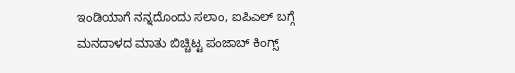ಇಂಡಿಯಾಗೆ ನನ್ನದೊಂದು ಸಲಾಂ, ಐಪಿಎಲ್ ಬಗ್ಗೆ ಮನದಾಳದ ಮಾತು ಬಿಚ್ಚಿಟ್ಟ ಪಂಜಾಬ್ ಕಿಂಗ್ಸ್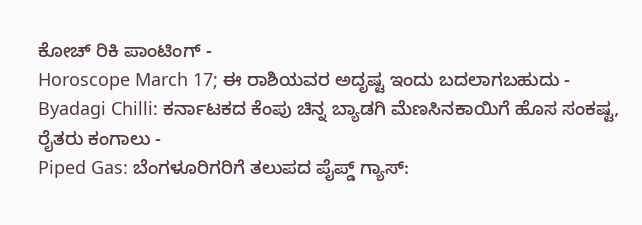ಕೋಚ್ ರಿಕಿ ಪಾಂಟಿಂಗ್ -
Horoscope March 17; ಈ ರಾಶಿಯವರ ಅದೃಷ್ಟ ಇಂದು ಬದಲಾಗಬಹುದು -
Byadagi Chilli: ಕರ್ನಾಟಕದ ಕೆಂಪು ಚಿನ್ನ ಬ್ಯಾಡಗಿ ಮೆಣಸಿನಕಾಯಿಗೆ ಹೊಸ ಸಂಕಷ್ಟ, ರೈತರು ಕಂಗಾಲು -
Piped Gas: ಬೆಂಗಳೂರಿಗರಿಗೆ ತಲುಪದ ಪೈಪ್ಡ್ ಗ್ಯಾಸ್: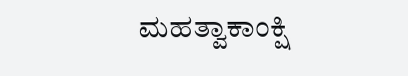ಮಹತ್ವಾಕಾಂಕ್ಷಿ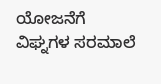ಯೋಜನೆಗೆ ವಿಘ್ನಗಳ ಸರಮಾಲೆ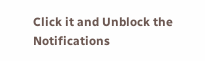Click it and Unblock the Notifications